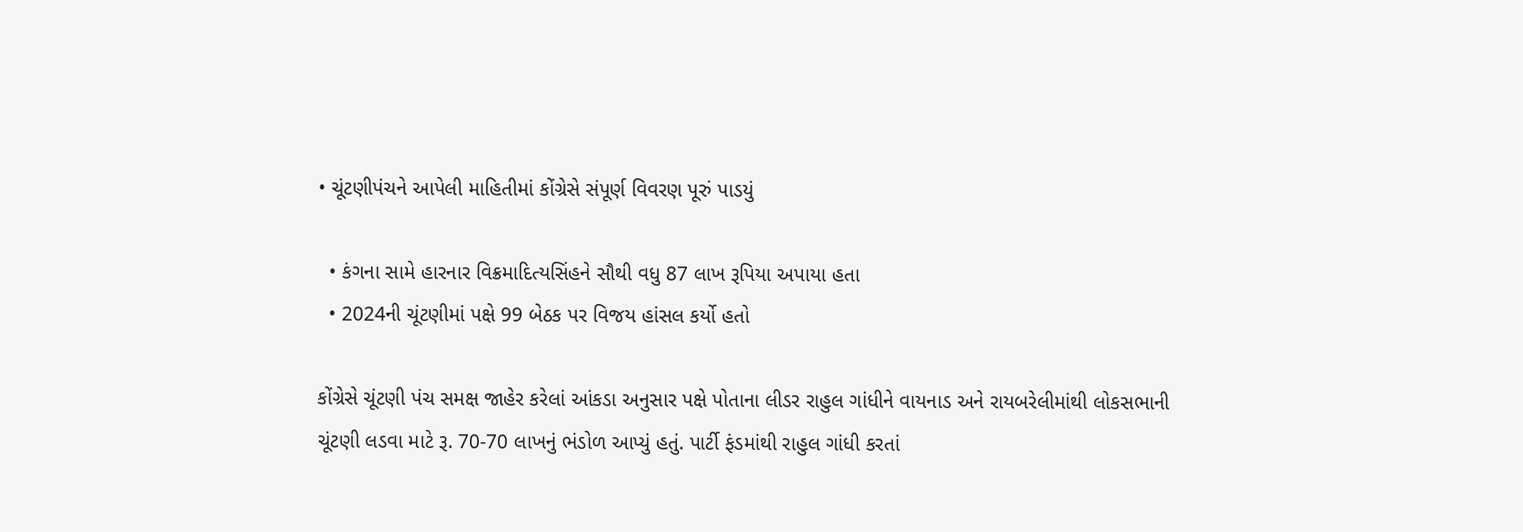• ચૂંટણીપંચને આપેલી માહિતીમાં કોંગ્રેસે સંપૂર્ણ વિવરણ પૂરું પાડયું

  • કંગના સામે હારનાર વિક્રમાદિત્યસિંહને સૌથી વધુ 87 લાખ રૂપિયા અપાયા હતા
  • 2024ની ચૂંટણીમાં પક્ષે 99 બેઠક પર વિજય હાંસલ કર્યો હતો

કોંગ્રેસે ચૂંટણી પંચ સમક્ષ જાહેર કરેલાં આંકડા અનુસાર પક્ષે પોતાના લીડર રાહુલ ગાંધીને વાયનાડ અને રાયબરેલીમાંથી લોકસભાની ચૂંટણી લડવા માટે રૂ. 70-70 લાખનું ભંડોળ આપ્યું હતું. પાર્ટી ફંડમાંથી રાહુલ ગાંધી કરતાં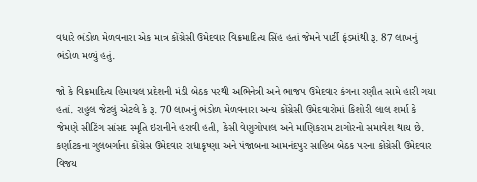વધારે ભંડોળ મેળવનારા એક માત્ર કોંગ્રેસી ઉમેદવાર વિક્રમાદિત્ય સિંહ હતાં જેમને પાર્ટી ફંડમાંથી રૂ. 87 લાખનું ભંડોળ મળ્યું હતું.

જો કે વિક્રમાદિત્ય હિમાચલ પ્રદેશની મંડી બેઠક પરથી અભિનેત્રી અને ભાજપ ઉમેદવાર કંગના રણૌત સામે હારી ગયા હતાં. રાહુલ જેટલું એટલે કે રૂ. 70 લાખનું ભંડોળ મેળવનારા અન્ય કોંગ્રેસી ઉમેદવારોમાં કિશોરી લાલ શર્મા કે જેમણે સીટિંગ સાંસદ સ્મૃતિ ઇરાનીને હરાવી હતી, કેસી વેણુગોપાલ અને માણિકરામ ટાગોરનો સમાવેશ થાય છે. કર્ણાટકના ગુલબર્ગાના કોંગ્રેસ ઉમેદવાર રાધાકૃષ્ણા અને પંજાબના આમનંદપુર સાહિબ બેઠક પરના કોંગ્રેસી ઉમેદવાર વિજય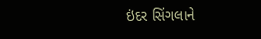ઇંદર સિંગલાને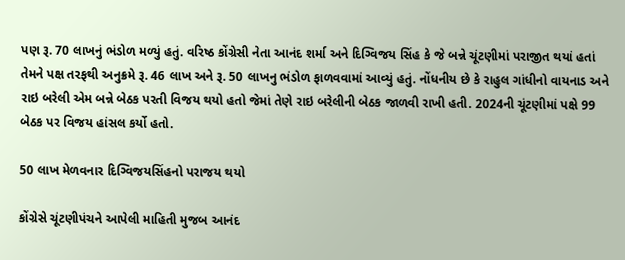પણ રૂ. 70 લાખનું ભંડોળ મળ્યું હતું. વરિષ્ઠ કોંગ્રેસી નેતા આનંદ શર્મા અને દિગ્વિજય સિંહ કે જે બન્ને ચૂંટણીમાં પરાજીત થયાં હતાં તેમને પક્ષ તરફથી અનુક્રમે રૂ. 46 લાખ અને રૂ. 50 લાખનુ ભંડોળ ફાળવવામાં આવ્યું હતું. નોંધનીય છે કે રાહુલ ગાંધીનો વાયનાડ અને રાઇ બરેલી એમ બન્ને બેઠક પરતી વિજય થયો હતો જેમાં તેણે રાઇ બરેલીની બેઠક જાળવી રાખી હતી. 2024ની ચૂંટણીમાં પક્ષે 99 બેઠક પર વિજય હાંસલ કર્યો હતો.

50 લાખ મેળવનાર દિગ્વિજયસિંહનો પરાજય થયો

કોંગ્રેસે ચૂંટણીપંચને આપેલી માહિતી મુજબ આનંદ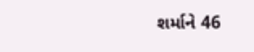શર્માને 46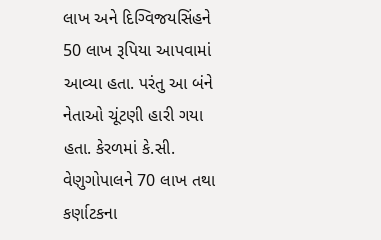લાખ અને દિગ્વિજયસિંહને 50 લાખ રૂપિયા આપવામાં આવ્યા હતા. પરંતુ આ બંને નેતાઓ ચૂંટણી હારી ગયા હતા. કેરળમાં કે.સી. વેણુગોપાલને 70 લાખ તથા કર્ણાટકના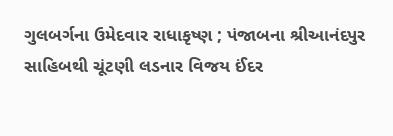ગુલબર્ગના ઉમેદવાર રાધાકૃષ્ણ ; પંજાબના શ્રીઆનંદપુર સાહિબથી ચૂંટણી લડનાર વિજય ઈંદર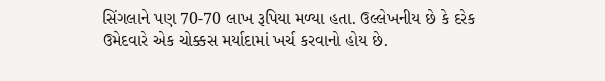સિંગલાને પણ 70-70 લાખ રૂપિયા મળ્યા હતા. ઉલ્લેખનીય છે કે દરેક ઉમેદવારે એક ચોક્કસ મર્યાદામાં ખર્ચ કરવાનો હોય છે.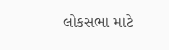લોકસભા માટે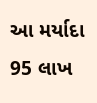આ મર્યાદા 95 લાખ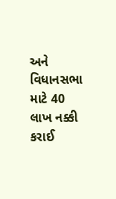અને વિધાનસભા માટે 40 લાખ નક્કી કરાઈ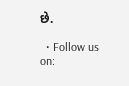છે.

  • Follow us on: